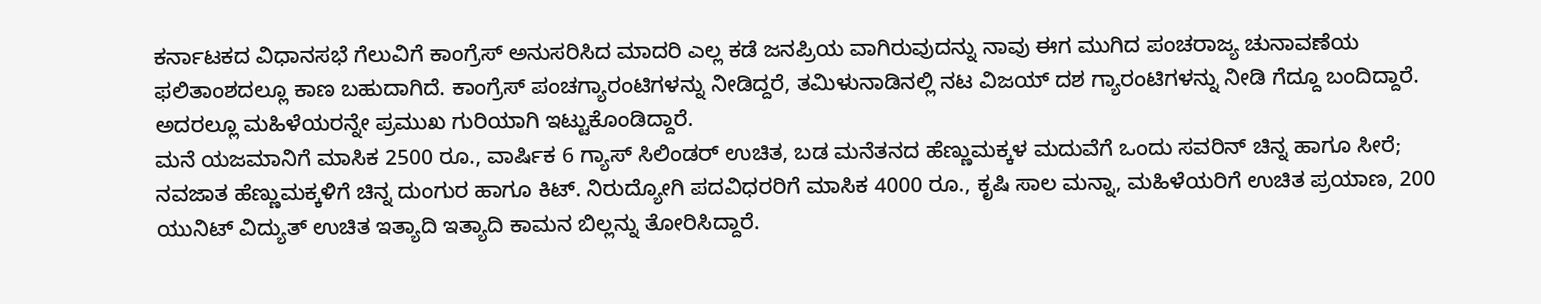ಕರ್ನಾಟಕದ ವಿಧಾನಸಭೆ ಗೆಲುವಿಗೆ ಕಾಂಗ್ರೆಸ್ ಅನುಸರಿಸಿದ ಮಾದರಿ ಎಲ್ಲ ಕಡೆ ಜನಪ್ರಿಯ ವಾಗಿರುವುದನ್ನು ನಾವು ಈಗ ಮುಗಿದ ಪಂಚರಾಜ್ಯ ಚುನಾವಣೆಯ ಫಲಿತಾಂಶದಲ್ಲೂ ಕಾಣ ಬಹುದಾಗಿದೆ. ಕಾಂಗ್ರೆಸ್ ಪಂಚಗ್ಯಾರಂಟಿಗಳನ್ನು ನೀಡಿದ್ದರೆ, ತಮಿಳುನಾಡಿನಲ್ಲಿ ನಟ ವಿಜಯ್ ದಶ ಗ್ಯಾರಂಟಿಗಳನ್ನು ನೀಡಿ ಗೆದ್ದೂ ಬಂದಿದ್ದಾರೆ. ಅದರಲ್ಲೂ ಮಹಿಳೆಯರನ್ನೇ ಪ್ರಮುಖ ಗುರಿಯಾಗಿ ಇಟ್ಟುಕೊಂಡಿದ್ದಾರೆ.
ಮನೆ ಯಜಮಾನಿಗೆ ಮಾಸಿಕ 2500 ರೂ., ವಾರ್ಷಿಕ 6 ಗ್ಯಾಸ್ ಸಿಲಿಂಡರ್ ಉಚಿತ, ಬಡ ಮನೆತನದ ಹೆಣ್ಣುಮಕ್ಕಳ ಮದುವೆಗೆ ಒಂದು ಸವರಿನ್ ಚಿನ್ನ ಹಾಗೂ ಸೀರೆ; ನವಜಾತ ಹೆಣ್ಣುಮಕ್ಕಳಿಗೆ ಚಿನ್ನ ದುಂಗುರ ಹಾಗೂ ಕಿಟ್. ನಿರುದ್ಯೋಗಿ ಪದವಿಧರರಿಗೆ ಮಾಸಿಕ 4000 ರೂ., ಕೃಷಿ ಸಾಲ ಮನ್ನಾ, ಮಹಿಳೆಯರಿಗೆ ಉಚಿತ ಪ್ರಯಾಣ, 200 ಯುನಿಟ್ ವಿದ್ಯುತ್ ಉಚಿತ ಇತ್ಯಾದಿ ಇತ್ಯಾದಿ ಕಾಮನ ಬಿಲ್ಲನ್ನು ತೋರಿಸಿದ್ದಾರೆ.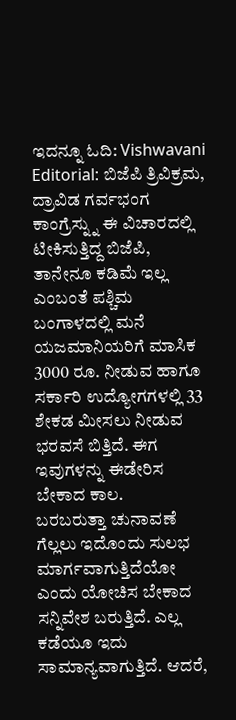ಇದನ್ನೂ ಓದಿ: Vishwavani Editorial: ಬಿಜೆಪಿ ತ್ರಿವಿಕ್ರಮ, ದ್ರಾವಿಡ ಗರ್ವಭಂಗ
ಕಾಂಗ್ರೆಸ್ನ್ನು ಈ ವಿಚಾರದಲ್ಲಿ ಟೀಕಿಸುತ್ತಿದ್ದ ಬಿಜೆಪಿ, ತಾನೇನೂ ಕಡಿಮೆ ಇಲ್ಲ ಎಂಬಂತೆ ಪಶ್ಚಿಮ ಬಂಗಾಳದಲ್ಲಿ ಮನೆ ಯಜಮಾನಿಯರಿಗೆ ಮಾಸಿಕ 3000 ರೂ. ನೀಡುವ ಹಾಗೂ ಸರ್ಕಾರಿ ಉದ್ಯೋಗಗಳಲ್ಲಿ 33 ಶೇಕಡ ಮೀಸಲು ನೀಡುವ ಭರವಸೆ ಬಿತ್ತಿದೆ. ಈಗ ಇವುಗಳನ್ನು ಈಡೇರಿಸ ಬೇಕಾದ ಕಾಲ.
ಬರಬರುತ್ತಾ ಚುನಾವಣೆ ಗೆಲ್ಲಲು ಇದೊಂದು ಸುಲಭ ಮಾರ್ಗವಾಗುತ್ತಿದೆಯೋ ಎಂದು ಯೋಚಿಸ ಬೇಕಾದ ಸನ್ನಿವೇಶ ಬರುತ್ತಿದೆ. ಎಲ್ಲ ಕಡೆಯೂ ಇದು ಸಾಮಾನ್ಯವಾಗುತ್ತಿದೆ. ಆದರೆ,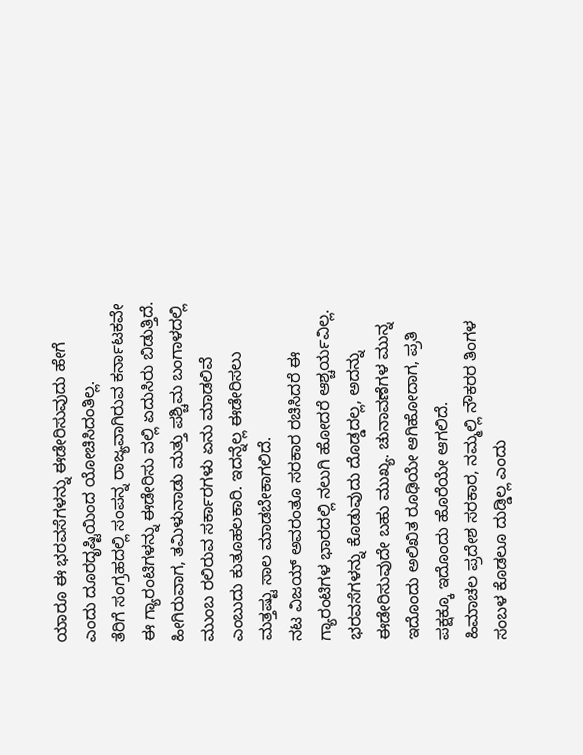ಯಾರೂ ಈ ಭರವಸೆಗಳನ್ನು ಈಡೇರಿಸುವುದು ಹೇಗೆ ಎಂದು ದೂರದೃಷ್ಟಿಯಿಂದ ಯೋಚಿಸಿದಂತಿಲ್ಲ.
ತೆರಿಗೆ ಸಂಗ್ರಹದಲ್ಲಿ ಸಂಪನ್ನ ರಾಜ್ಯವಾಗಿರುವ ಕರ್ನಾಟಕವೇ ಈ ಗ್ಯಾರಂಟಿಗಳನ್ನು ಈಡೇರಿಸು ವಲ್ಲಿ ಏದುಸಿರು ಬಿಡುತ್ತಿದೆ. ಹೀಗಿರುವಾಗ, ತಮಿಳುನಾಡು ಮತ್ತು ಪಶ್ಚಿಮ ಬಂಗಾಳದಲ್ಲಿ ಮುಂಬ ರಲಿರುವ ಸರ್ಕಾರಗಳು ಏನು ಮಾಡಲಿವೆ ಎಂಬುದು ಕುತೂಹಲಕಾರಿ. ಇದನ್ನೆಲ್ಲ ಈಡೇರಿಸಲು ಮತ್ತಷ್ಟು ಸಾಲ ಮಾಡಬೇಕಾಗಲಿದೆ.
ನಟ ವಿಜಯ್ ಅವರಂತೂ ಸರಕಾರ ರಚಿಸಿದರೆ ಈ ಗ್ಯಾರಂಟಿಗಳ ಭಾರದಲ್ಲಿ ನಲುಗಿ ಹೋದರೆ ಆಶ್ಚರ್ಯವಿಲ್ಲ. ಭರವಸೆಗಳನ್ನು ಕೊಡುವುದು ದೊಡ್ಡದಲ್ಲ, ಅದನ್ನು ಈಡೇರಿಸುವುದೇ ಬಹು ಮುಖ್ಯ. ಚುನಾವಣೆಗಳ ಮುನ್ನ ಇದೊಂದು ಅಲಿಖಿತ ರೂಢಿಯೇ ಆಗಿಹೋದಾಗ, ಪ್ರತಿ ಪಕ್ಷಕ್ಕೂ ಇದೊಂದು ಹೊರೆಯೇ ಆಗಲಿದೆ.
ಹಿಮಾಚಲ ಪ್ರದೇಶ ಸರಕಾರ, ನಮ್ಮಲ್ಲಿ ನೌಕರರ ತಿಂಗಳ ಸಂಬಳ ಕೊಡಲೂ ದುಡ್ಡಿಲ್ಲ ಎಂದು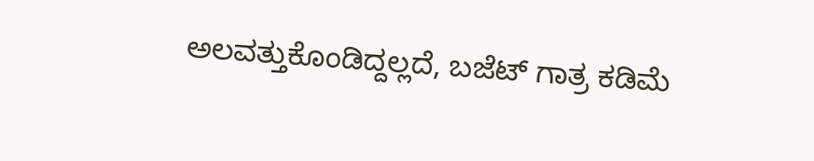ಅಲವತ್ತುಕೊಂಡಿದ್ದಲ್ಲದೆ, ಬಜೆಟ್ ಗಾತ್ರ ಕಡಿಮೆ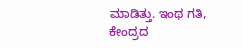ಮಾಡಿತ್ತು. ಇಂಥ ಗತಿ, ಕೇಂದ್ರದ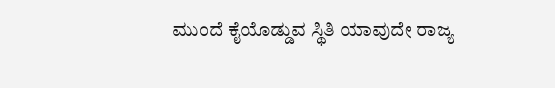ಮುಂದೆ ಕೈಯೊಡ್ಡುವ ಸ್ಥಿತಿ ಯಾವುದೇ ರಾಜ್ಯ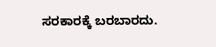ಸರಕಾರಕ್ಕೆ ಬರಬಾರದು.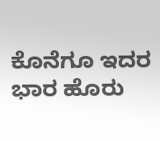ಕೊನೆಗೂ ಇದರ ಭಾರ ಹೊರು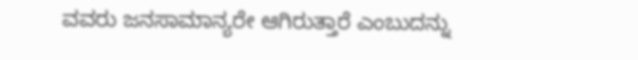ವವರು ಜನಸಾಮಾನ್ಯರೇ ಆಗಿರುತ್ತಾರೆ ಎಂಬುದನ್ನು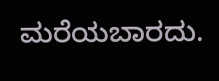ಮರೆಯಬಾರದು.